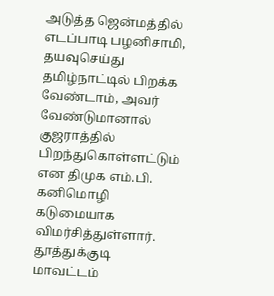அடுத்த ஜென்மத்தில் எடப்பாடி பழனிசாமி, தயவுசெய்து தமிழ்நாட்டில் பிறக்க வேண்டாம், அவர் வேண்டுமானால் குஜராத்தில் பிறந்துகொள்ளட்டும் என திமுக எம்.பி. கனிமொழி கடுமையாக விமர்சித்துள்ளார்.
தூத்துக்குடி மாவட்டம்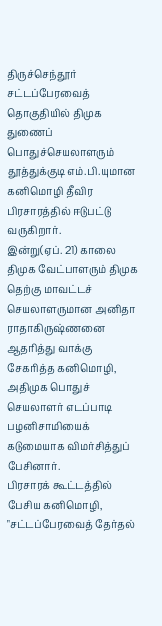திருச்செந்தூர் சட்டப்பேரவைத் தொகுதியில் திமுக துணைப் பொதுச்செயலாளரும் தூத்துக்குடி எம்.பி.யுமான கனிமொழி தீவிர பிரசாரத்தில் ஈடுபட்டு வருகிறார்.
இன்று(ஏப். 21) காலை திமுக வேட்பாளரும் திமுக தெற்கு மாவட்டச் செயலாளருமான அனிதா ராதாகிருஷ்ணனை ஆதரித்து வாக்கு சேகரித்த கனிமொழி, அதிமுக பொதுச் செயலாளர் எடப்பாடி பழனிசாமியைக் கடுமையாக விமர்சித்துப் பேசினார்.
பிரசாரக் கூட்டத்தில் பேசிய கனிமொழி,
"சட்டப்பேரவைத் தேர்தல்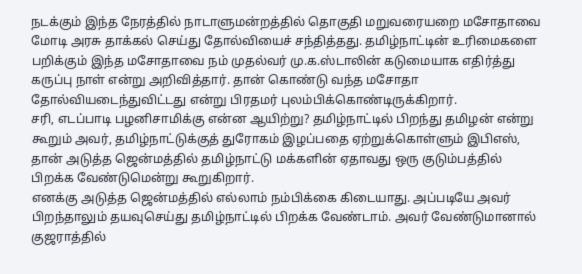நடக்கும் இந்த நேரத்தில் நாடாளுமன்றத்தில் தொகுதி மறுவரையறை மசோதாவை மோடி அரசு தாக்கல் செய்து தோல்வியைச் சந்தித்தது. தமிழ்நாட்டின் உரிமைகளை பறிக்கும் இந்த மசோதாவை நம் முதல்வர் மு.க.ஸ்டாலின் கடுமையாக எதிர்த்து கருப்பு நாள் என்று அறிவித்தார். தான் கொண்டு வந்த மசோதா தோல்வியடைந்துவிட்டது என்று பிரதமர் புலம்பிக்கொண்டிருக்கிறார்.
சரி, எடப்பாடி பழனிசாமிக்கு என்ன ஆயிற்று? தமிழ்நாட்டில் பிறந்து தமிழன் என்று கூறும் அவர், தமிழ்நாட்டுக்குத் துரோகம் இழப்பதை ஏற்றுக்கொள்ளும் இபிஎஸ், தான் அடுத்த ஜென்மத்தில் தமிழ்நாட்டு மக்களின் ஏதாவது ஒரு குடும்பத்தில் பிறக்க வேண்டுமென்று கூறுகிறார்.
எனக்கு அடுத்த ஜென்மத்தில் எல்லாம் நம்பிக்கை கிடையாது. அப்படியே அவர் பிறந்தாலும் தயவுசெய்து தமிழ்நாட்டில் பிறக்க வேண்டாம். அவர் வேண்டுமானால் குஜராத்தில்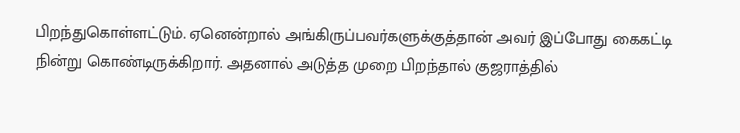பிறந்துகொள்ளட்டும். ஏனென்றால் அங்கிருப்பவர்களுக்குத்தான் அவர் இப்போது கைகட்டி நின்று கொண்டிருக்கிறார். அதனால் அடுத்த முறை பிறந்தால் குஜராத்தில்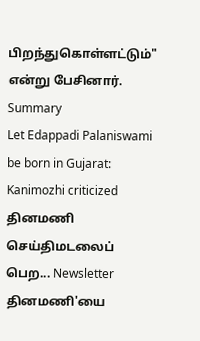பிறந்துகொள்ளட்டும்" என்று பேசினார்.
Summary
Let Edappadi Palaniswami be born in Gujarat: Kanimozhi criticized
தினமணி செய்திமடலைப் பெற... Newsletter
தினமணி'யை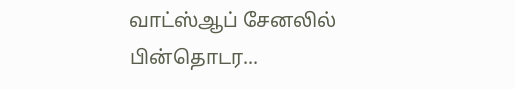வாட்ஸ்ஆப் சேனலில் பின்தொடர...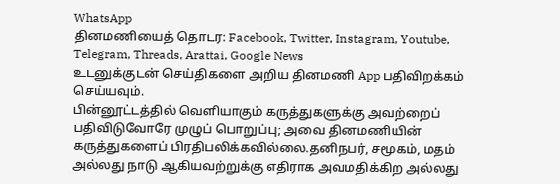WhatsApp
தினமணியைத் தொடர: Facebook, Twitter, Instagram, Youtube, Telegram, Threads, Arattai, Google News
உடனுக்குடன் செய்திகளை அறிய தினமணி App பதிவிறக்கம் செய்யவும்.
பின்னூட்டத்தில் வெளியாகும் கருத்துகளுக்கு அவற்றைப் பதிவிடுவோரே முழுப் பொறுப்பு; அவை தினமணியின் கருத்துகளைப் பிரதிபலிக்கவில்லை.தனிநபர், சமூகம், மதம் அல்லது நாடு ஆகியவற்றுக்கு எதிராக அவமதிக்கிற அல்லது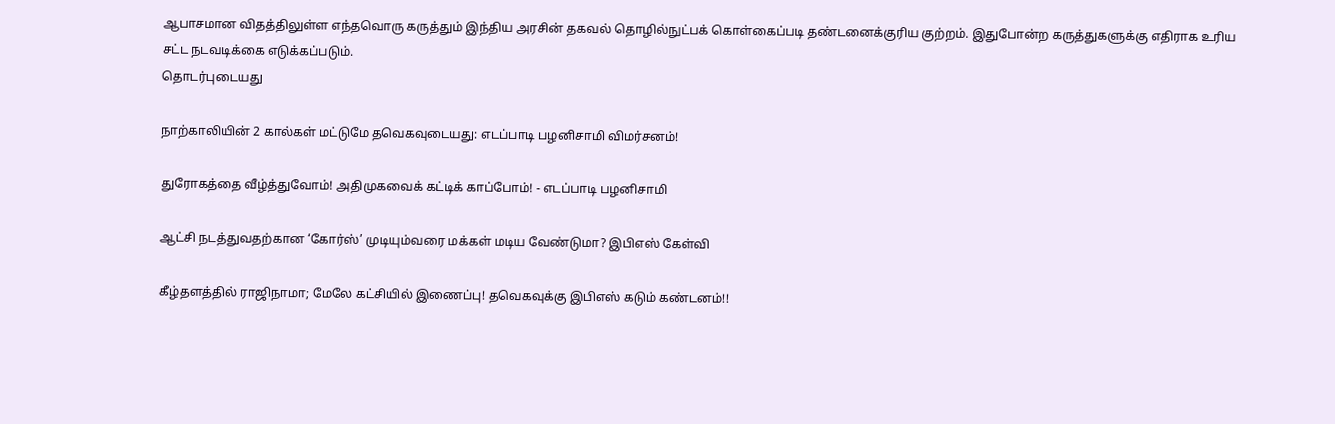ஆபாசமான விதத்திலுள்ள எந்தவொரு கருத்தும் இந்திய அரசின் தகவல் தொழில்நுட்பக் கொள்கைப்படி தண்டனைக்குரிய குற்றம். இதுபோன்ற கருத்துகளுக்கு எதிராக உரிய சட்ட நடவடிக்கை எடுக்கப்படும்.
தொடர்புடையது

நாற்காலியின் 2 கால்கள் மட்டுமே தவெகவுடையது: எடப்பாடி பழனிசாமி விமர்சனம்!

துரோகத்தை வீழ்த்துவோம்! அதிமுகவைக் கட்டிக் காப்போம்! - எடப்பாடி பழனிசாமி

ஆட்சி நடத்துவதற்கான ‘கோர்ஸ்’ முடியும்வரை மக்கள் மடிய வேண்டுமா? இபிஎஸ் கேள்வி

கீழ்தளத்தில் ராஜிநாமா; மேலே கட்சியில் இணைப்பு! தவெகவுக்கு இபிஎஸ் கடும் கண்டனம்!!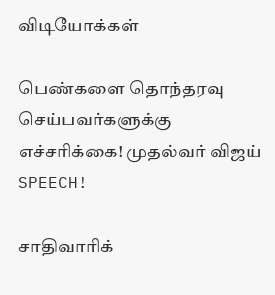விடியோக்கள்

பெண்களை தொந்தரவு செய்பவர்களுக்கு எச்சரிக்கை! முதல்வர் விஜய் SPEECH!

சாதிவாரிக்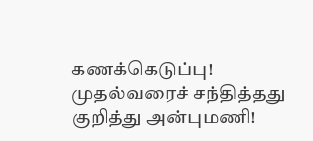கணக்கெடுப்பு! முதல்வரைச் சந்தித்தது குறித்து அன்புமணி!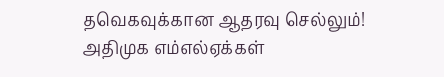தவெகவுக்கான ஆதரவு செல்லும்! அதிமுக எம்எல்ஏக்கள்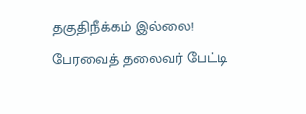தகுதிநீக்கம் இல்லை! பேரவைத் தலைவர் பேட்டி